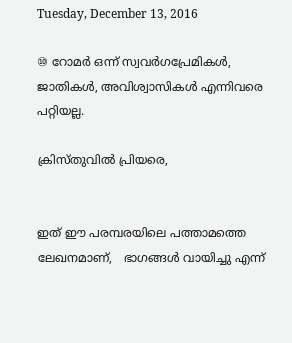Tuesday, December 13, 2016

⑩ റോമർ ഒന്ന് സ്വവർഗപ്രേമികൾ, ജാതികൾ, അവിശ്വാസികൾ എന്നിവരെ പറ്റിയല്ല.

ക്രിസ്തുവിൽ പ്രിയരെ,


ഇത് ഈ പരമ്പരയിലെ പത്താമത്തെ ലേഖനമാണ്,   ഭാഗങ്ങൾ വായിച്ചു എന്ന്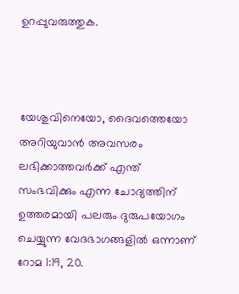ഉറപ്പുവരുത്തുക.



യേശുവിനെയോ, ദൈവത്തെയോ അറിയുവാൻ അവസരം ലഭിക്കാത്തവർക്ക് എന്ത് സംഭവിക്കും എന്ന ചോദ്യത്തിന് ഉത്തരമായി പലരും ദുരുപയോഗം ചെയ്യുന്ന വേദഭാഗങ്ങളിൽ ഒന്നാണ് റോമ 1:19, 20.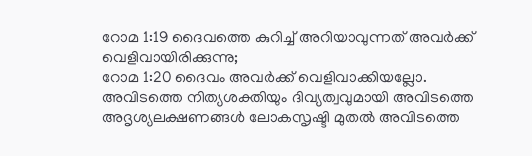റോമ 1:19 ദൈവത്തെ കുറിച്ച് അറിയാവുന്നത് അവർക്ക് വെളിവായിരിക്കുന്നു;
റോമ 1:20 ദൈവം അവർക്ക് വെളിവാക്കിയല്ലോ. അവിടത്തെ നിത്യശക്തിയും ദിവ്യത്വവുമായി അവിടത്തെ അദൃശ്യലക്ഷണങ്ങൾ ലോകസൃഷ്ടി മുതൽ അവിടത്തെ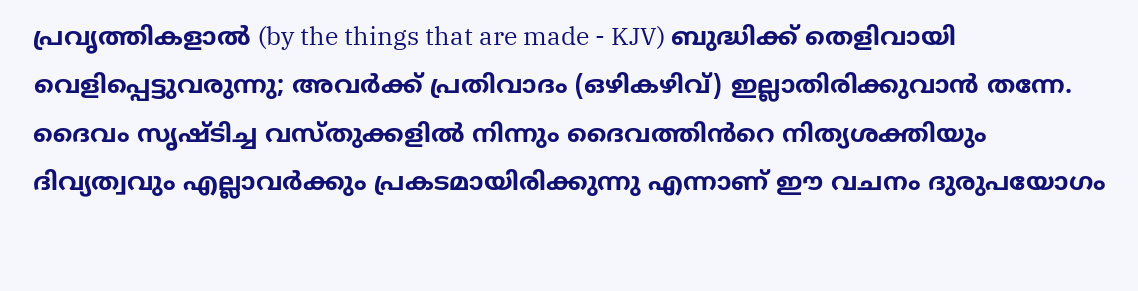പ്രവൃത്തികളാൽ (by the things that are made - KJV) ബുദ്ധിക്ക് തെളിവായി വെളിപ്പെട്ടുവരുന്നു; അവർക്ക് പ്രതിവാദം (ഒഴികഴിവ്) ഇല്ലാതിരിക്കുവാൻ തന്നേ.
ദൈവം സൃഷ്ടിച്ച വസ്തുക്കളിൽ നിന്നും ദൈവത്തിൻറെ നിത്യശക്തിയും ദിവ്യത്വവും എല്ലാവർക്കും പ്രകടമായിരിക്കുന്നു എന്നാണ് ഈ വചനം ദുരുപയോഗം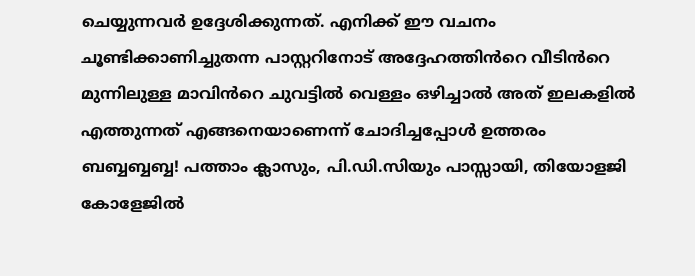ചെയ്യുന്നവർ ഉദ്ദേശിക്കുന്നത്. എനിക്ക് ഈ വചനം ചൂണ്ടിക്കാണിച്ചുതന്ന പാസ്റ്ററിനോട് അദ്ദേഹത്തിൻറെ വീടിൻറെ മുന്നിലുള്ള മാവിൻറെ ചുവട്ടിൽ വെള്ളം ഒഴിച്ചാൽ അത് ഇലകളിൽ എത്തുന്നത് എങ്ങനെയാണെന്ന് ചോദിച്ചപ്പോൾ ഉത്തരം ബബ്ബബ്ബബ്ബ! പത്താം ക്ലാസും, പി.ഡി.സിയും പാസ്സായി, തിയോളജി കോളേജിൽ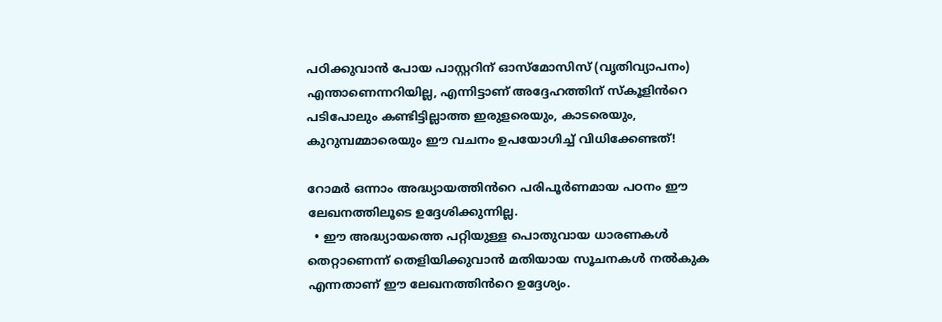പഠിക്കുവാൻ പോയ പാസ്റ്ററിന് ഓസ്മോസിസ് (വൃതിവ്യാപനം) എന്താണെന്നറിയില്ല, എന്നിട്ടാണ് അദ്ദേഹത്തിന് സ്കൂളിൻറെ പടിപോലും കണ്ടിട്ടില്ലാത്ത ഇരുളരെയും, കാടരെയും, കുറുമ്പമ്മാരെയും ഈ വചനം ഉപയോഗിച്ച് വിധിക്കേണ്ടത്!

റോമർ ഒന്നാം അദ്ധ്യായത്തിൻറെ പരിപൂർണമായ പഠനം ഈ ലേഖനത്തിലൂടെ ഉദ്ദേശിക്കുന്നില്ല.
  • ഈ അദ്ധ്യായത്തെ പറ്റിയുള്ള പൊതുവായ ധാരണകൾ തെറ്റാണെന്ന് തെളിയിക്കുവാൻ മതിയായ സൂചനകൾ നൽകുക എന്നതാണ് ഈ ലേഖനത്തിൻറെ ഉദ്ദേശ്യം.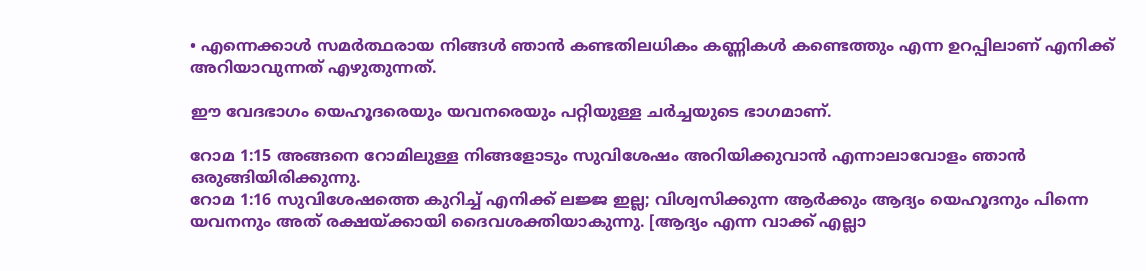• എന്നെക്കാൾ സമർത്ഥരായ നിങ്ങൾ ഞാൻ കണ്ടതിലധികം കണ്ണികൾ കണ്ടെത്തും എന്ന ഉറപ്പിലാണ് എനിക്ക് അറിയാവുന്നത് എഴുതുന്നത്.

ഈ വേദഭാഗം യെഹൂദരെയും യവനരെയും പറ്റിയുള്ള ചർച്ചയുടെ ഭാഗമാണ്.

റോമ 1:15 അങ്ങനെ റോമിലുള്ള നിങ്ങളോടും സുവിശേഷം അറിയിക്കുവാന്‍ എന്നാലാവോളം ഞാന്‍ ഒരുങ്ങിയിരിക്കുന്നു.
റോമ 1:16 സുവിശേഷത്തെ കുറിച്ച് എനിക്ക് ലജ്ജ ഇല്ല; വിശ്വസിക്കുന്ന ആര്‍ക്കും ആദ്യം യെഹൂദനും പിന്നെ യവനനും അത് രക്ഷയ്ക്കായി ദൈവശക്തിയാകുന്നു. [ആദ്യം എന്ന വാക്ക് എല്ലാ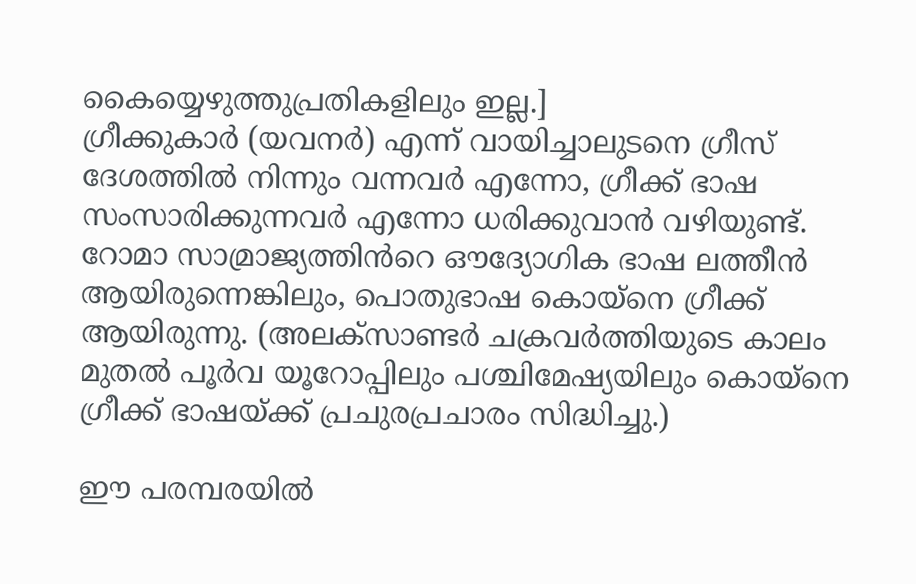കൈയ്യെഴുത്തുപ്രതികളിലും ഇല്ല.]
ഗ്രീക്കുകാർ (യവനർ) എന്ന് വായിച്ചാലുടനെ ഗ്രീസ് ദേശത്തിൽ നിന്നും വന്നവർ എന്നോ, ഗ്രീക്ക് ഭാഷ സംസാരിക്കുന്നവർ എന്നോ ധരിക്കുവാൻ വഴിയുണ്ട്. റോമാ സാമ്രാജ്യത്തിൻറെ ഔദ്യോഗിക ഭാഷ ലത്തീൻ ആയിരുന്നെങ്കിലും, പൊതുഭാഷ കൊയ്നെ ഗ്രീക്ക് ആയിരുന്നു. (അലക്സാണ്ടർ ചക്രവർത്തിയുടെ കാലം മുതൽ പൂർവ യൂറോപ്പിലും പശ്ചിമേഷ്യയിലും കൊയ്നെ ഗ്രീക്ക് ഭാഷയ്ക്ക് പ്രചുരപ്രചാരം സിദ്ധിച്ചു.)

ഈ പരമ്പരയിൽ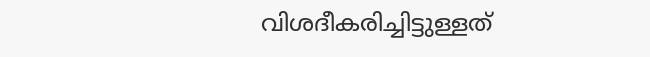വിശദീകരിച്ചിട്ടുള്ളത്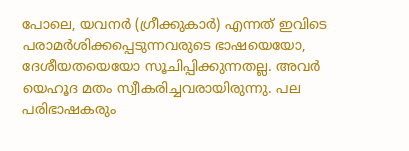പോലെ, യവനർ (ഗ്രീക്കുകാർ) എന്നത് ഇവിടെ പരാമർശിക്കപ്പെടുന്നവരുടെ ഭാഷയെയോ, ദേശീയതയെയോ സൂചിപ്പിക്കുന്നതല്ല. അവർ യെഹൂദ മതം സ്വീകരിച്ചവരായിരുന്നു. പല പരിഭാഷകരും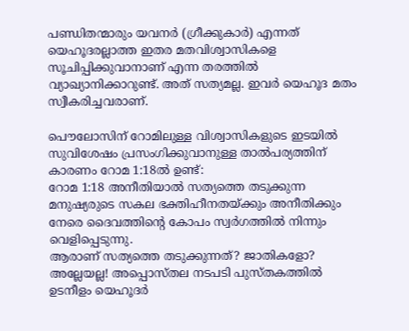പണ്ഡിതന്മാരും യവനർ (ഗ്രീക്കുകാർ) എന്നത് യെഹൂദരല്ലാത്ത ഇതര മതവിശ്വാസികളെ സൂചിപ്പിക്കുവാനാണ് എന്ന തരത്തിൽ വ്യാഖ്യാനിക്കാറുണ്ട്. അത് സത്യമല്ല. ഇവർ യെഹൂദ മതം സ്വീകരിച്ചവരാണ്.

പൌലോസിന് റോമിലുള്ള വിശ്വാസികളുടെ ഇടയിൽ സുവിശേഷം പ്രസംഗിക്കുവാനുള്ള താൽപര്യത്തിന് കാരണം റോമ 1:18ൽ ഉണ്ട്:
റോമ 1:18 അനീതിയാല്‍ സത്യത്തെ തടുക്കുന്ന മനുഷ്യരുടെ സകല ഭക്തിഹീനതയ്ക്കും അനീതിക്കും നേരെ ദൈവത്തിന്‍റെ കോപം സ്വര്‍ഗത്തില്‍ നിന്നും വെളിപ്പെടുന്നു.
ആരാണ് സത്യത്തെ തടുക്കുന്നത്? ജാതികളോ? അല്ലേയല്ല! അപ്പൊസ്തല നടപടി പുസ്തകത്തിൽ ഉടനീളം യെഹൂദർ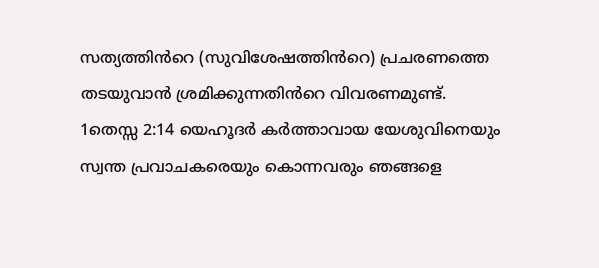സത്യത്തിൻറെ (സുവിശേഷത്തിൻറെ) പ്രചരണത്തെ തടയുവാൻ ശ്രമിക്കുന്നതിൻറെ വിവരണമുണ്ട്.
1തെസ്സ 2:14 യെഹൂദർ കർത്താവായ യേശുവിനെയും സ്വന്ത പ്രവാചകരെയും കൊന്നവരും ഞങ്ങളെ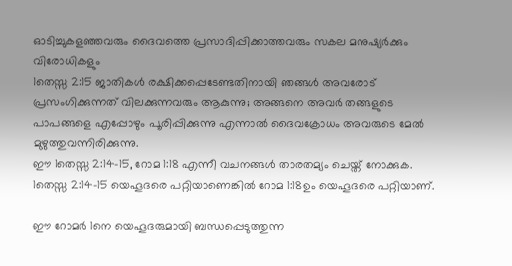ഓടിച്ചുകളഞ്ഞവരും ദൈവത്തെ പ്രസാദിപ്പിക്കാത്തവരും സകല മനുഷ്യർക്കും വിരോധികളും
1തെസ്സ 2:15 ജാതികള്‍ രക്ഷിക്കപ്പെടേണ്ടതിനായി ഞങ്ങള്‍ അവരോട് പ്രസംഗിക്കുന്നത് വിലക്കുന്നവരും ആകുന്നു; അങ്ങനെ അവര്‍ തങ്ങളുടെ പാപങ്ങളെ എപ്പോഴും പൂരിപ്പിക്കുന്നു എന്നാല്‍ ദൈവക്രോധം അവരുടെ മേല്‍ മുഴുത്തുവന്നിരിക്കുന്നു.
ഈ 1തെസ്സ 2:14-15, റോമ 1:18 എന്നീ വചനങ്ങൾ താരതമ്യം ചെയ്ത് നോക്കുക. 1തെസ്സ 2:14-15 യെഹൂദരെ പറ്റിയാണെങ്കിൽ റോമ 1:18ഉം യെഹൂദരെ പറ്റിയാണ്.

ഈ റോമർ 1നെ യെഹൂദരുമായി ബന്ധപ്പെടുത്തുന്ന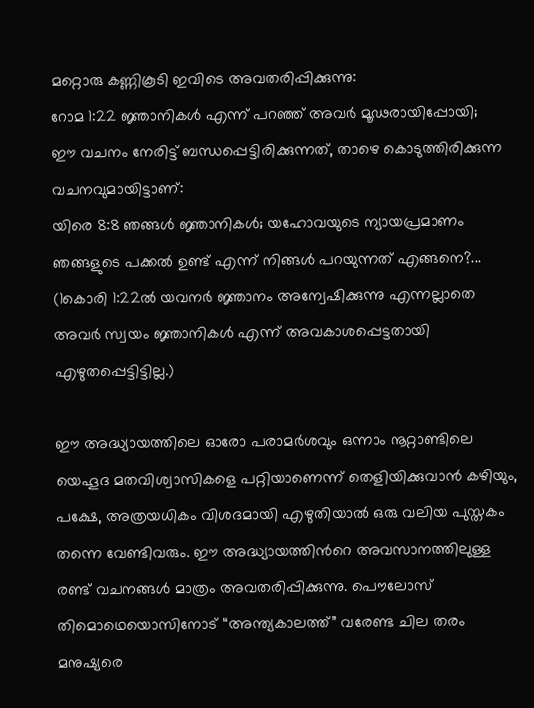മറ്റൊരു കണ്ണികൂടി ഇവിടെ അവതരിപ്പിക്കുന്നു:
റോമ 1:22 ജ്ഞാനികൾ എന്ന് പറഞ്ഞ് അവർ മൂഢരായിപ്പോയി;
ഈ വചനം നേരിട്ട് ബന്ധപ്പെട്ടിരിക്കുന്നത്, താഴെ കൊടുത്തിരിക്കുന്ന വചനവുമായിട്ടാണ്:
യിരെ 8:8 ഞങ്ങൾ ജ്ഞാനികൾ; യഹോവയുടെ ന്യായപ്രമാണം ഞങ്ങളുടെ പക്കൽ ഉണ്ട് എന്ന് നിങ്ങൾ പറയുന്നത് എങ്ങനെ?...
(1കൊരി 1:22ൽ യവനർ ജ്ഞാനം അന്വേഷിക്കുന്നു എന്നല്ലാതെ അവർ സ്വയം ജ്ഞാനികൾ എന്ന് അവകാശപ്പെട്ടതായി എഴുതപ്പെട്ടിട്ടില്ല.)

ഈ അദ്ധ്യായത്തിലെ ഓരോ പരാമർശവും ഒന്നാം നൂറ്റാണ്ടിലെ യെഹൂദ മതവിശ്വാസികളെ പറ്റിയാണെന്ന് തെളിയിക്കുവാൻ കഴിയും, പക്ഷേ, അത്രയധികം വിശദമായി എഴുതിയാൽ ഒരു വലിയ പുസ്തകം തന്നെ വേണ്ടിവരും. ഈ അദ്ധ്യായത്തിൻറെ അവസാനത്തിലുള്ള രണ്ട് വചനങ്ങൾ മാത്രം അവതരിപ്പിക്കുന്നു. പൌലോസ് തിമൊഥെയൊസിനോട് “അന്ത്യകാലത്ത്” വരേണ്ട ചില തരം മനുഷ്യരെ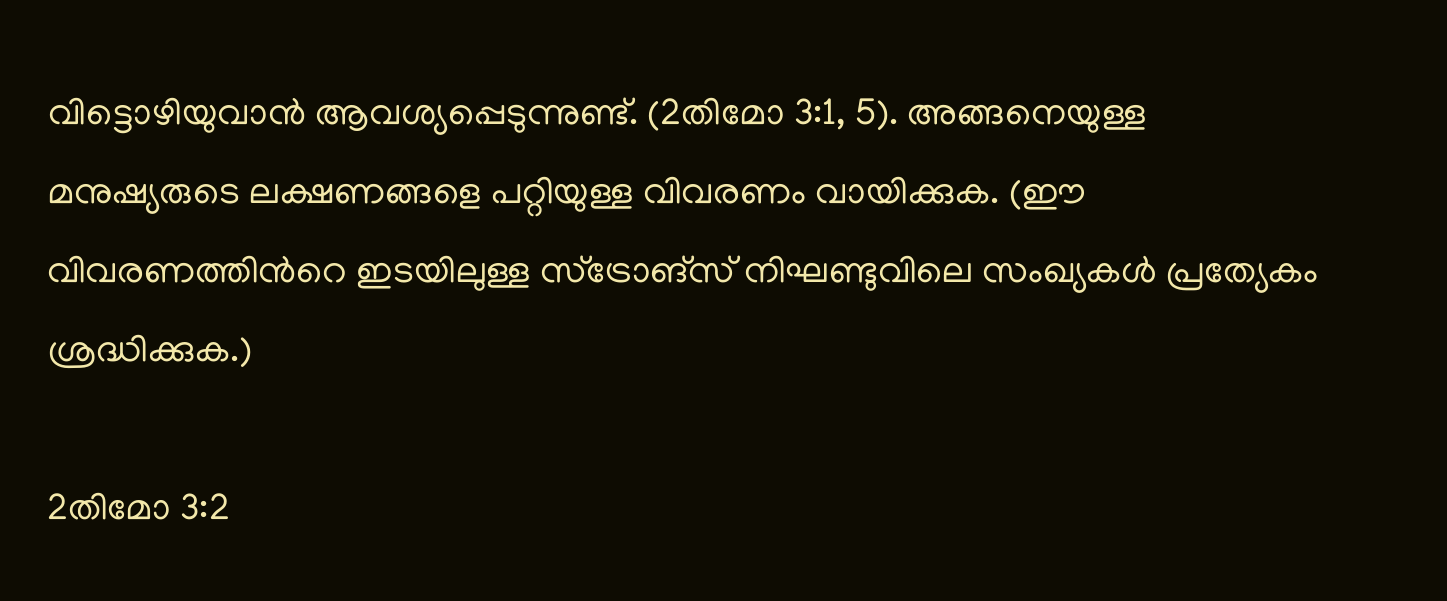വിട്ടൊഴിയുവാൻ ആവശ്യപ്പെടുന്നുണ്ട്. (2തിമോ 3:1, 5). അങ്ങനെയുള്ള മനുഷ്യരുടെ ലക്ഷണങ്ങളെ പറ്റിയുള്ള വിവരണം വായിക്കുക. (ഈ വിവരണത്തിൻറെ ഇടയിലുള്ള സ്ട്രോങ്സ് നിഘണ്ടുവിലെ സംഖ്യകൾ പ്രത്യേകം ശ്രദ്ധിക്കുക.)

2തിമോ 3:2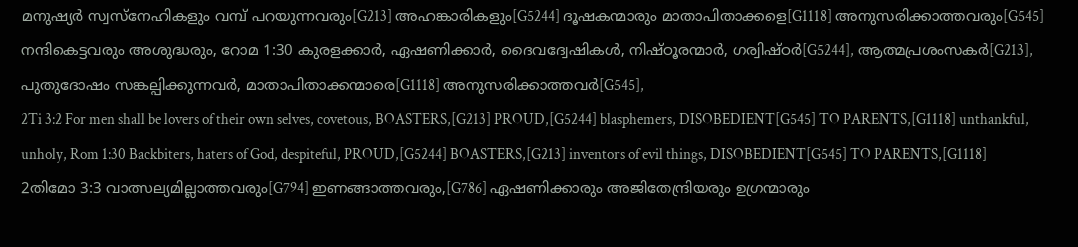മനുഷ്യർ സ്വസ്നേഹികളും വമ്പ് പറയുന്നവരും[G213] അഹങ്കാരികളും[G5244] ദൂഷകന്മാരും മാതാപിതാക്കളെ[G1118] അനുസരിക്കാത്തവരും[G545] നന്ദികെട്ടവരും അശുദ്ധരും, റോമ 1:30 കുരളക്കാർ, ഏഷണിക്കാർ, ദൈവദ്വേഷികൾ, നിഷ്ഠൂരന്മാർ, ഗര്വിഷ്ഠർ[G5244], ആത്മപ്രശംസകർ[G213], പുതുദോഷം സങ്കല്പിക്കുന്നവർ, മാതാപിതാക്കന്മാരെ[G1118] അനുസരിക്കാത്തവർ[G545],
2Ti 3:2 For men shall be lovers of their own selves, covetous, BOASTERS,[G213] PROUD,[G5244] blasphemers, DISOBEDIENT[G545] TO PARENTS,[G1118] unthankful, unholy, Rom 1:30 Backbiters, haters of God, despiteful, PROUD,[G5244] BOASTERS,[G213] inventors of evil things, DISOBEDIENT[G545] TO PARENTS,[G1118]
2തിമോ 3:3 വാത്സല്യമില്ലാത്തവരും[G794] ഇണങ്ങാത്തവരും,[G786] ഏഷണിക്കാരും അജിതേന്ദ്രിയരും ഉഗ്രന്മാരും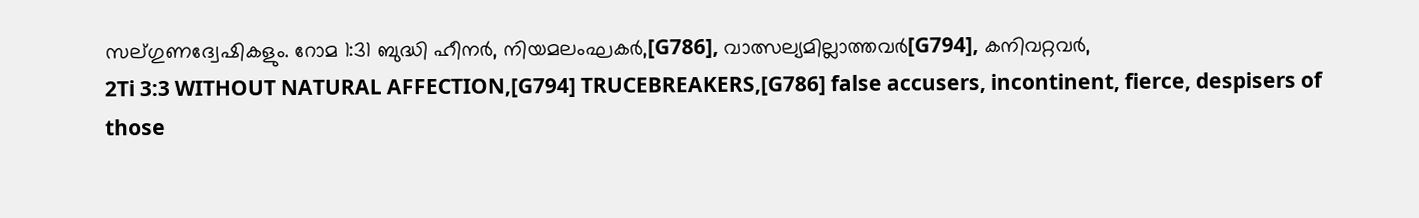സല്ഗുണദ്വേഷികളും. റോമ 1:31 ബുദ്ധി ഹീനർ, നിയമലംഘകർ,[G786], വാത്സല്യമില്ലാത്തവർ[G794], കനിവറ്റവർ,
2Ti 3:3 WITHOUT NATURAL AFFECTION,[G794] TRUCEBREAKERS,[G786] false accusers, incontinent, fierce, despisers of those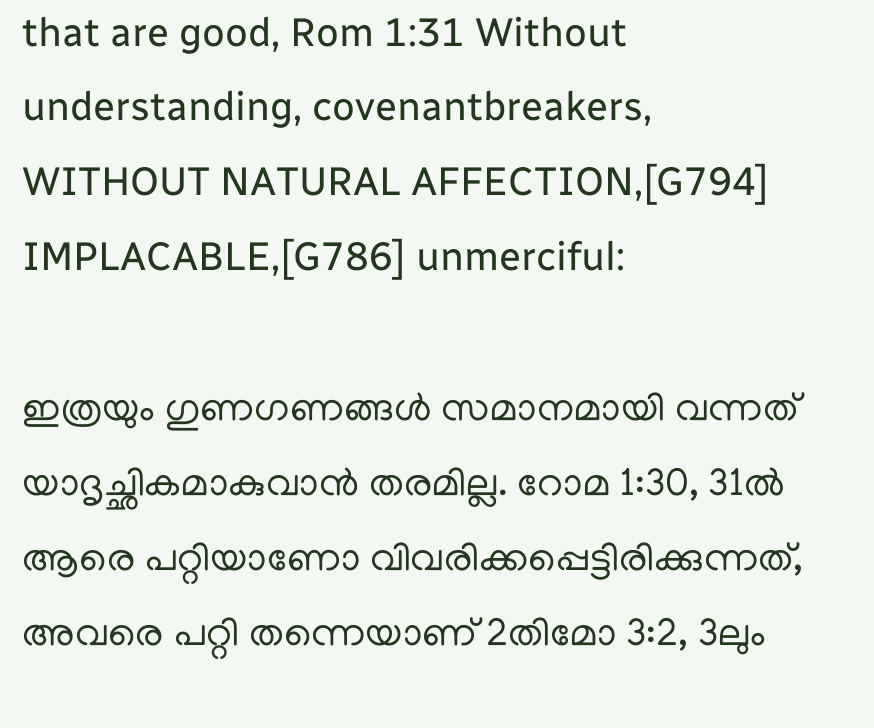that are good, Rom 1:31 Without understanding, covenantbreakers, WITHOUT NATURAL AFFECTION,[G794] IMPLACABLE,[G786] unmerciful:

ഇത്രയും ഗുണഗണങ്ങൾ സമാനമായി വന്നത് യാദൃച്ഛികമാകുവാൻ തരമില്ല. റോമ 1:30, 31ൽ ആരെ പറ്റിയാണോ വിവരിക്കപ്പെട്ടിരിക്കുന്നത്, അവരെ പറ്റി തന്നെയാണ് 2തിമോ 3:2, 3ലും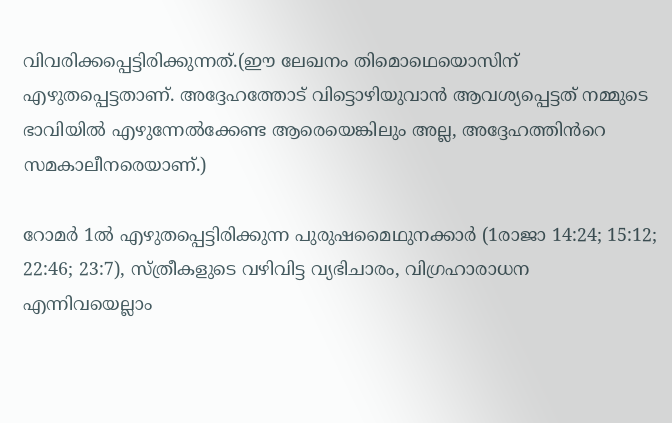വിവരിക്കപ്പെട്ടിരിക്കുന്നത്.(ഈ ലേഖനം തിമൊഥെയൊസിന് എഴുതപ്പെട്ടതാണ്. അദ്ദേഹത്തോട് വിട്ടൊഴിയുവാൻ ആവശ്യപ്പെട്ടത് നമ്മുടെ ഭാവിയിൽ എഴുന്നേൽക്കേണ്ട ആരെയെങ്കിലും അല്ല, അദ്ദേഹത്തിൻറെ സമകാലീനരെയാണ്.)

റോമർ 1ൽ എഴുതപ്പെട്ടിരിക്കുന്ന പുരുഷമൈഥുനക്കാർ (1രാജാ 14:24; 15:12; 22:46; 23:7), സ്ത്രീകളുടെ വഴിവിട്ട വ്യഭിചാരം, വിഗ്രഹാരാധന എന്നിവയെല്ലാം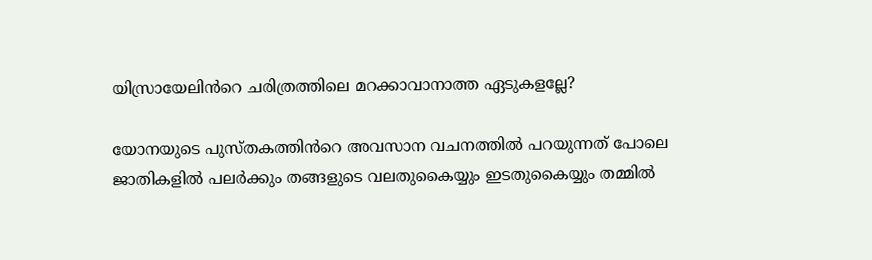യിസ്രായേലിൻറെ ചരിത്രത്തിലെ മറക്കാവാനാത്ത ഏടുകളല്ലേ?

യോനയുടെ പുസ്തകത്തിൻറെ അവസാന വചനത്തിൽ പറയുന്നത് പോലെ ജാതികളിൽ പലർക്കും തങ്ങളുടെ വലതുകൈയ്യും ഇടതുകൈയ്യും തമ്മിൽ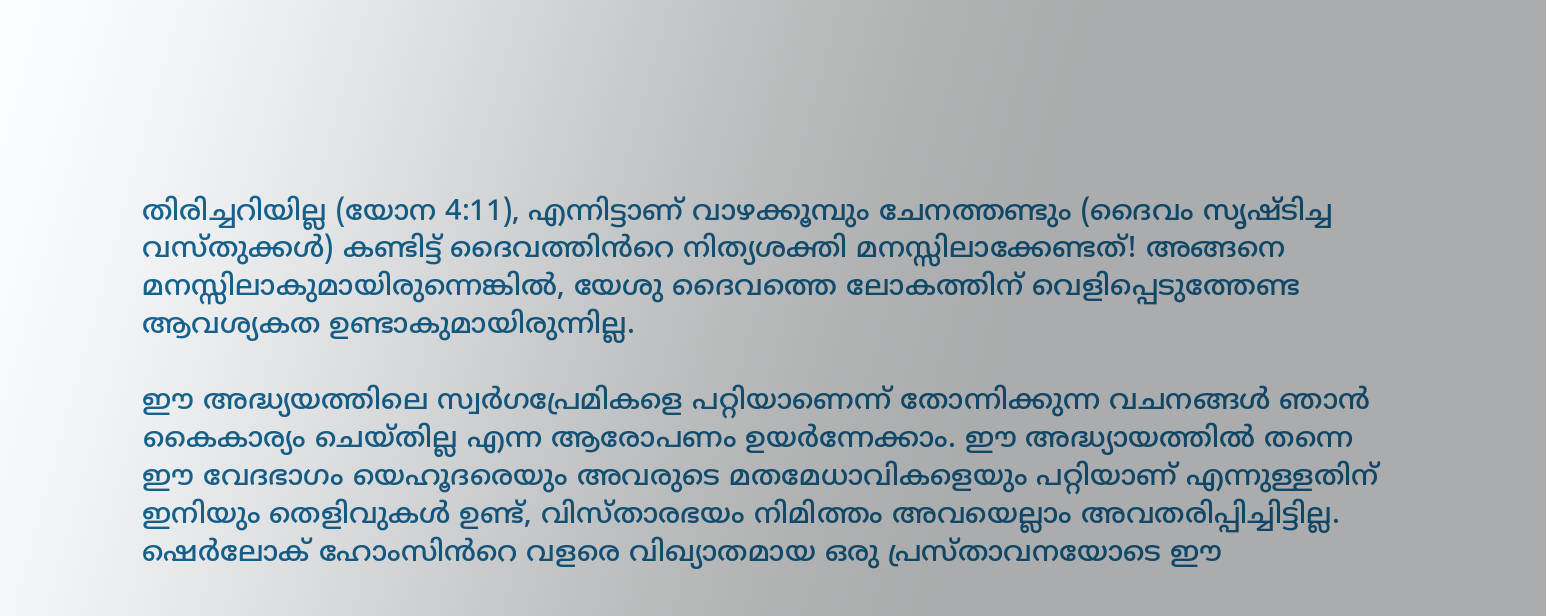തിരിച്ചറിയില്ല (യോന 4:11), എന്നിട്ടാണ് വാഴക്കൂമ്പും ചേനത്തണ്ടും (ദൈവം സൃഷ്ടിച്ച വസ്തുക്കൾ) കണ്ടിട്ട് ദൈവത്തിൻറെ നിത്യശക്തി മനസ്സിലാക്കേണ്ടത്! അങ്ങനെ മനസ്സിലാകുമായിരുന്നെങ്കിൽ, യേശു ദൈവത്തെ ലോകത്തിന് വെളിപ്പെടുത്തേണ്ട ആവശ്യകത ഉണ്ടാകുമായിരുന്നില്ല.

ഈ അദ്ധ്യയത്തിലെ സ്വർഗപ്രേമികളെ പറ്റിയാണെന്ന് തോന്നിക്കുന്ന വചനങ്ങൾ ഞാൻ കൈകാര്യം ചെയ്തില്ല എന്ന ആരോപണം ഉയർന്നേക്കാം. ഈ അദ്ധ്യായത്തിൽ തന്നെ ഈ വേദഭാഗം യെഹൂദരെയും അവരുടെ മതമേധാവികളെയും പറ്റിയാണ് എന്നുള്ളതിന് ഇനിയും തെളിവുകൾ ഉണ്ട്, വിസ്താരഭയം നിമിത്തം അവയെല്ലാം അവതരിപ്പിച്ചിട്ടില്ല. ഷെർലോക് ഹോംസിൻറെ വളരെ വിഖ്യാതമായ ഒരു പ്രസ്താവനയോടെ ഈ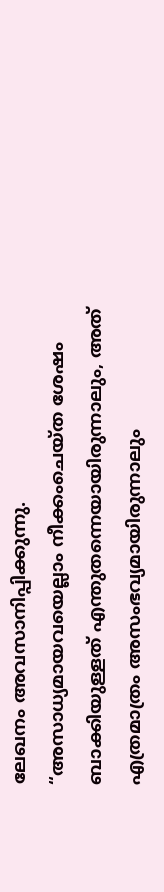ലേഖനം അവസാനിപ്പിക്കുന്നു.
“അസാധ്യമായവയെല്ലാം നീക്കംചെയ്ത ശേഷം ബാക്കിയുള്ളത് എന്തുതന്നെയായിരുന്നാലും, അത് എത്രമാത്രം അസംഭവ്യമായിരുന്നാലും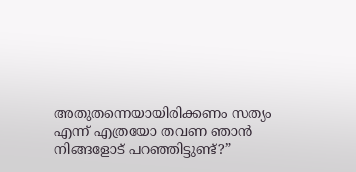അതുതന്നെയായിരിക്കണം സത്യം എന്ന് എത്രയോ തവണ ഞാൻ നിങ്ങളോട് പറഞ്ഞിട്ടുണ്ട്?”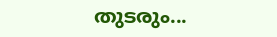തുടരും...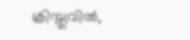ക്രിസ്തുവിൽ,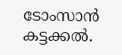ടോംസാൻ കട്ടക്കൽ.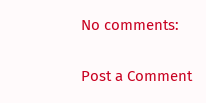No comments:

Post a Comment